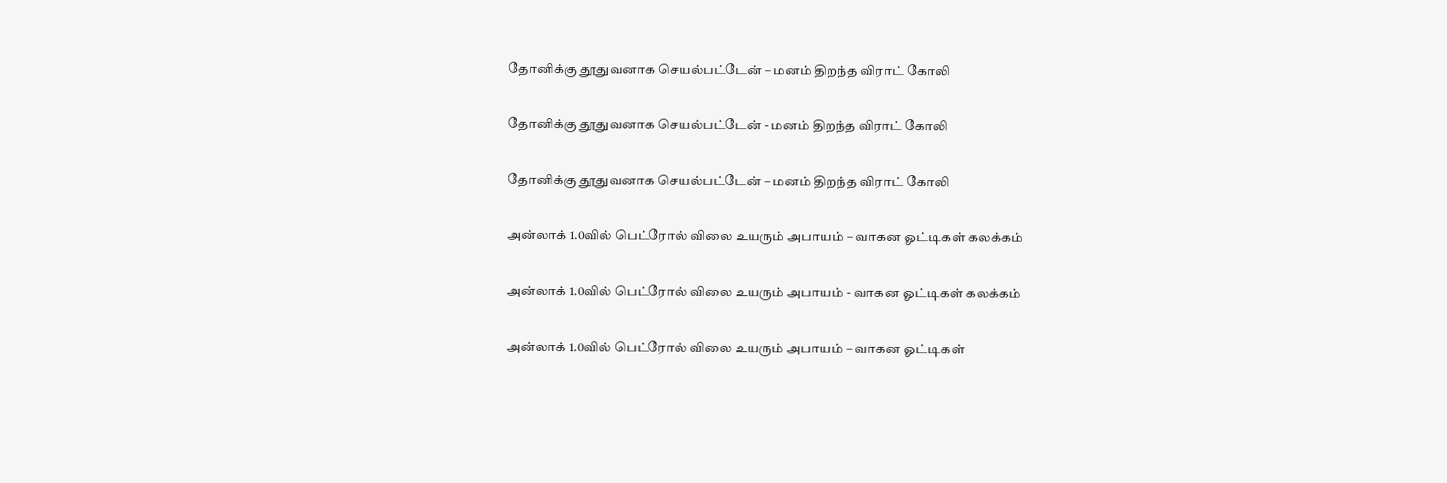தோனிக்கு தூதுவனாக செயல்பட்டேன் – மனம் திறந்த விராட் கோலி

தோனிக்கு தூதுவனாக செயல்பட்டேன் - மனம் திறந்த விராட் கோலி

தோனிக்கு தூதுவனாக செயல்பட்டேன் – மனம் திறந்த விராட் கோலி

அன்லாக் 1.0வில் பெட்ரோல் விலை உயரும் அபாயம் – வாகன ஓட்டிகள் கலக்கம்

அன்லாக் 1.0வில் பெட்ரோல் விலை உயரும் அபாயம் - வாகன ஓட்டிகள் கலக்கம்

அன்லாக் 1.0வில் பெட்ரோல் விலை உயரும் அபாயம் – வாகன ஓட்டிகள்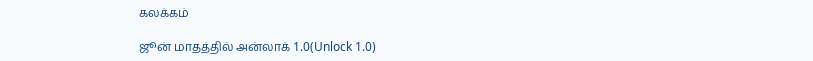கலக்கம்

ஜூன் மாதத்தில் அன்லாக் 1.0(Unlock 1.0)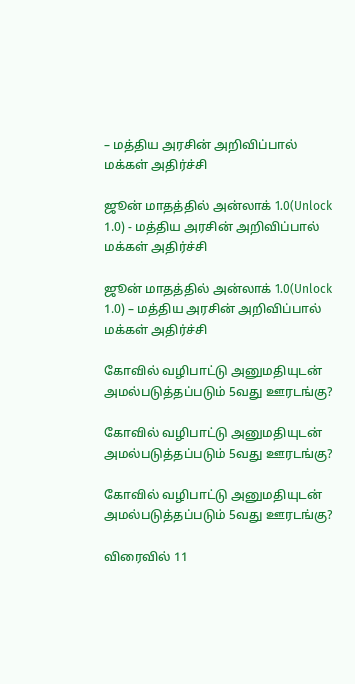– மத்திய அரசின் அறிவிப்பால் மக்கள் அதிர்ச்சி

ஜூன் மாதத்தில் அன்லாக் 1.0(Unlock 1.0) - மத்திய அரசின் அறிவிப்பால் மக்கள் அதிர்ச்சி

ஜூன் மாதத்தில் அன்லாக் 1.0(Unlock 1.0) – மத்திய அரசின் அறிவிப்பால் மக்கள் அதிர்ச்சி

கோவில் வழிபாட்டு அனுமதியுடன் அமல்படுத்தப்படும் 5வது ஊரடங்கு?

கோவில் வழிபாட்டு அனுமதியுடன் அமல்படுத்தப்படும் 5வது ஊரடங்கு?

கோவில் வழிபாட்டு அனுமதியுடன் அமல்படுத்தப்படும் 5வது ஊரடங்கு?

விரைவில் 11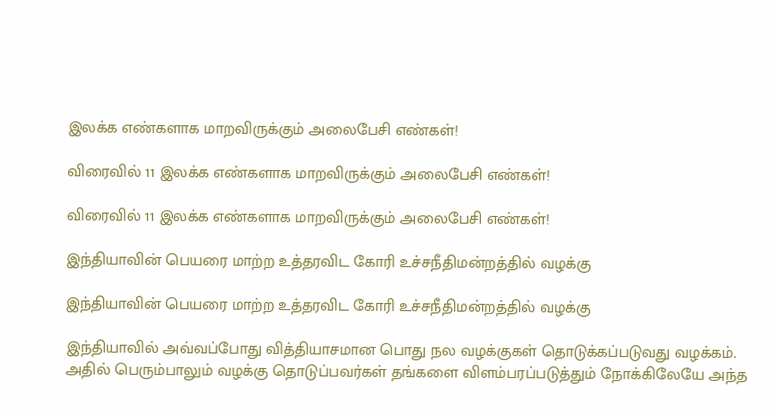இலக்க எண்களாக மாறவிருக்கும் அலைபேசி எண்கள்!

விரைவில் 11 இலக்க எண்களாக மாறவிருக்கும் அலைபேசி எண்கள்!

விரைவில் 11 இலக்க எண்களாக மாறவிருக்கும் அலைபேசி எண்கள்!

இந்தியாவின் பெயரை மாற்ற உத்தரவிட கோரி உச்சநீதிமன்றத்தில் வழக்கு

இந்தியாவின் பெயரை மாற்ற உத்தரவிட கோரி உச்சநீதிமன்றத்தில் வழக்கு

இந்தியாவில் அவ்வப்போது வித்தியாசமான பொது நல வழக்குகள் தொடுக்கப்படுவது வழக்கம். அதில் பெரும்பாலும் வழக்கு தொடுப்பவர்கள் தங்களை விளம்பரப்படுத்தும் நோக்கிலேயே அந்த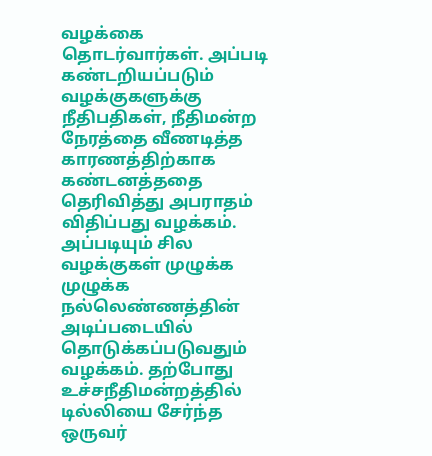வழக்கை தொடர்வார்கள். அப்படி கண்டறியப்படும் வழக்குகளுக்கு நீதிபதிகள், நீதிமன்ற நேரத்தை வீணடித்த காரணத்திற்காக கண்டனத்ததை தெரிவித்து அபராதம் விதிப்பது வழக்கம். அப்படியும் சில வழக்குகள் முழுக்க முழுக்க நல்லெண்ணத்தின் அடிப்படையில் தொடுக்கப்படுவதும் வழக்கம். தற்போது உச்சநீதிமன்றத்தில் டில்லியை சேர்ந்த ஒருவர்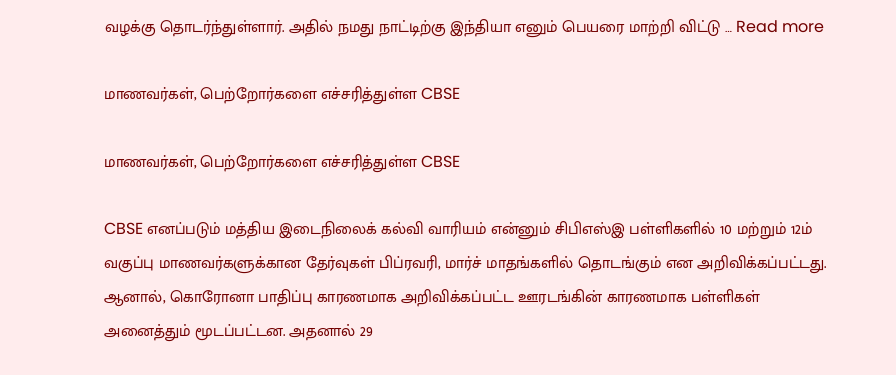வழக்கு தொடர்ந்துள்ளார். அதில் நமது நாட்டிற்கு இந்தியா எனும் பெயரை மாற்றி விட்டு … Read more

மாணவர்கள், பெற்றோர்களை எச்சரித்துள்ள CBSE

மாணவர்கள், பெற்றோர்களை எச்சரித்துள்ள CBSE

CBSE எனப்படும் மத்திய இடைநிலைக் கல்வி வாரியம் என்னும் சிபிஎஸ்இ பள்ளிகளில் 10 மற்றும் 12ம் வகுப்பு மாணவர்களுக்கான தேர்வுகள் பிப்ரவரி, மார்ச் மாதங்களில் தொடங்கும் என அறிவிக்கப்பட்டது. ஆனால், கொரோனா பாதிப்பு காரணமாக அறிவிக்கப்பட்ட ஊரடங்கின் காரணமாக பள்ளிகள் அனைத்தும் மூடப்பட்டன. அதனால் 29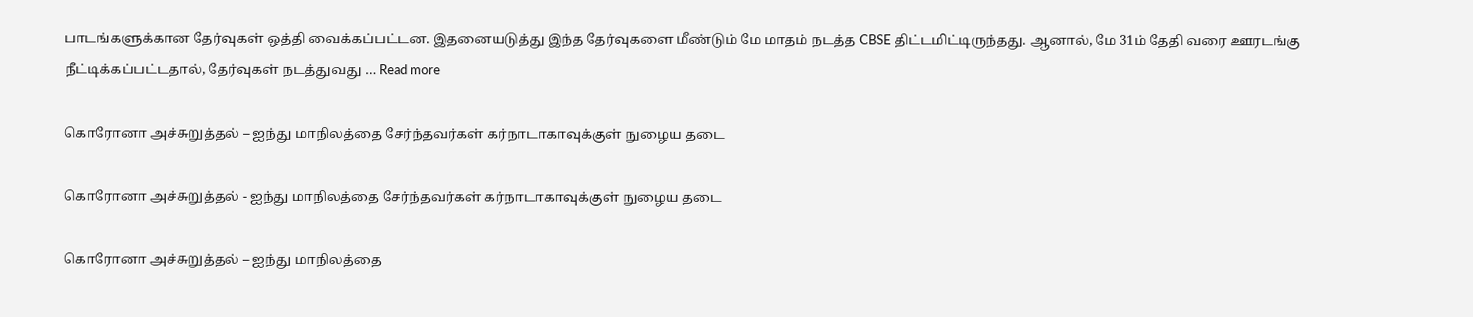பாடங்களுக்கான தேர்வுகள் ஒத்தி வைக்கப்பட்டன. இதனையடுத்து இந்த தேர்வுகளை மீண்டும் மே மாதம் நடத்த CBSE திட்டமிட்டிருந்தது. ஆனால், மே 31ம் தேதி வரை ஊரடங்கு நீட்டிக்கப்பட்டதால், தேர்வுகள் நடத்துவது … Read more

கொரோனா அச்சுறுத்தல் – ஐந்து மாநிலத்தை சேர்ந்தவர்கள் கர்நாடாகாவுக்குள் நுழைய தடை

கொரோனா அச்சுறுத்தல் - ஐந்து மாநிலத்தை சேர்ந்தவர்கள் கர்நாடாகாவுக்குள் நுழைய தடை

கொரோனா அச்சுறுத்தல் – ஐந்து மாநிலத்தை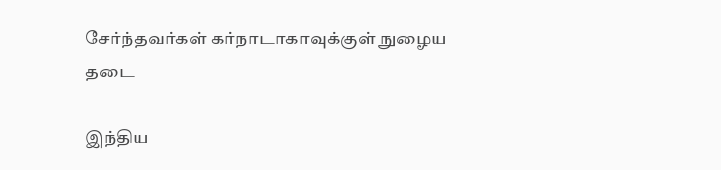சேர்ந்தவர்கள் கர்நாடாகாவுக்குள் நுழைய தடை

இந்திய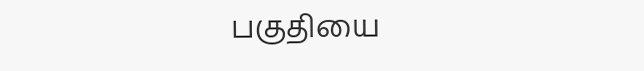பகுதியை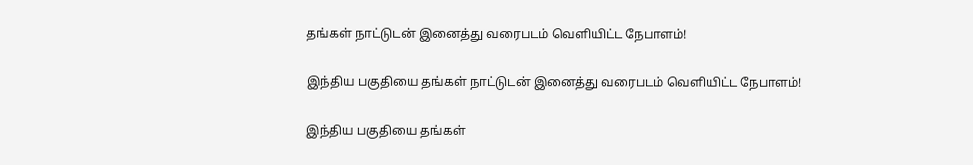தங்கள் நாட்டுடன் இனைத்து வரைபடம் வெளியிட்ட நேபாளம்!

இந்திய பகுதியை தங்கள் நாட்டுடன் இனைத்து வரைபடம் வெளியிட்ட நேபாளம்!

இந்திய பகுதியை தங்கள்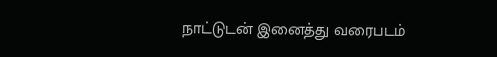நாட்டுடன் இனைத்து வரைபடம்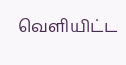வெளியிட்ட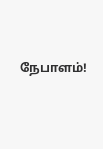நேபாளம்!